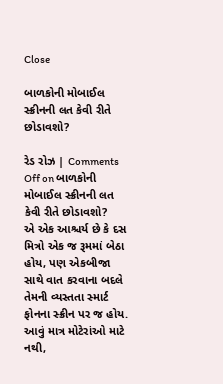Close

બાળકોની મોબાઈલ સ્ક્રીનની લત કેવી રીતે છોડાવશો?

રેડ રોઝ | Comments Off on બાળકોની મોબાઈલ સ્ક્રીનની લત કેવી રીતે છોડાવશો?
એ એક આશ્ચર્ય છે કે દસ મિત્રો એક જ રૂમમાં બેઠા હોય, પણ એકબીજા સાથે વાત કરવાના બદલે તેમની વ્યસ્તતા સ્માર્ટ ફોનના સ્ક્રીન પર જ હોય. આવું માત્ર મોટેરાંઓ માટે નથી,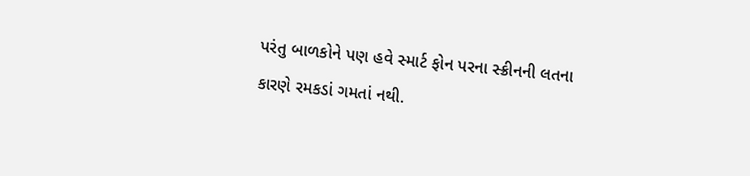પરંતુ બાળકોને પણ હવે સ્માર્ટ ફોન પરના સ્ક્રીનની લતના કારણે રમકડાં ગમતાં નથી.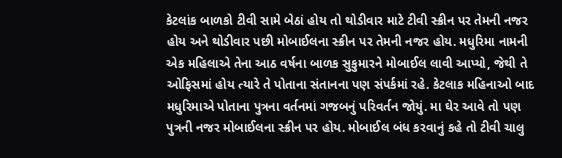કેટલાંક બાળકો ટીવી સામે બેઠાં હોય તો થોડીવાર માટે ટીવી સ્ક્રીન પર તેમની નજર હોય અને થોડીવાર પછી મોબાઈલના સ્ક્રીન પર તેમની નજર હોય. મધુરિમા નામની એક મહિલાએ તેના આઠ વર્ષના બાળક સુકુમારને મોબાઈલ લાવી આપ્યો, જેથી તે ઓફિસમાં હોય ત્યારે તે પોતાના સંતાનના પણ સંપર્કમાં રહે. કેટલાક મહિનાઓ બાદ મધુરિમાએ પોતાના પુત્રના વર્તનમાં ગજબનું પરિવર્તન જોયું. મા ઘેર આવે તો પણ પુત્રની નજર મોબાઈલના સ્ક્રીન પર હોય. મોબાઈલ બંધ કરવાનું કહે તો ટીવી ચાલુ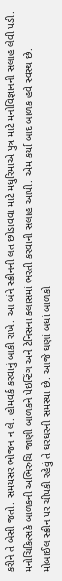કરીને તે બેસી જતો. સમયસર ભોજન ન લે. હોમવર્ક કરવાનું બાકી રાખે. આ બંને સ્ક્રીનની લત છોડાવવા માટે મધુરિમાએ પુત્ર માટે મનોવિજ્ઞાનની સલાહ લેવી પડી. મનોચિકિત્સકે બાળકની અભિરુચિ જાણી બાળકને પેઇન્ટિંગ અને ટેનિસના ક્લાસમાં ભરતી કરવાની સલાહ આપી. એમ કર્યા બાદ બાળક હવે સ્વસ્થ છે.
મોબાઈલ સ્ક્રીન પર ચીપકી રહેવું તે ઘરઘરની સમસ્યા છે. આજે ઘણાં બધાં બાળકો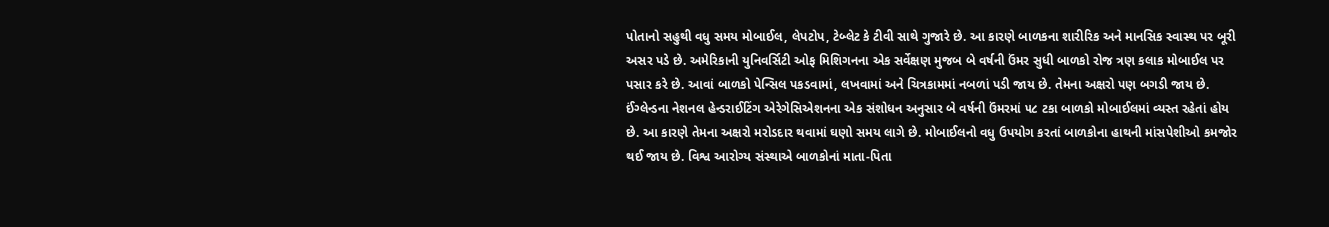પોતાનો સહુથી વધુ સમય મોબાઈલ, લેપટોપ, ટેબ્લેટ કે ટીવી સાથે ગુજારે છે. આ કારણે બાળકના શારીરિક અને માનસિક સ્વાસ્થ પર બૂરી અસર પડે છે. અમેરિકાની યુનિવર્સિટી ઓફ મિશિગનના એક સર્વેક્ષણ મુજબ બે વર્ષની ઉંમર સુધી બાળકો રોજ ત્રણ કલાક મોબાઈલ પર પસાર કરે છે. આવાં બાળકો પેન્સિલ પકડવામાં, લખવામાં અને ચિત્રકામમાં નબળાં પડી જાય છે. તેમના અક્ષરો પણ બગડી જાય છે. ઈંગ્લેન્ડના નેશનલ હેન્ડરાઈટિંગ એરેગેસિએશનના એક સંશોધન અનુસાર બે વર્ષની ઉંમરમાં ૫૮ ટકા બાળકો મોબાઈલમાં વ્યસ્ત રહેતાં હોય છે. આ કારણે તેમના અક્ષરો મરોડદાર થવામાં ઘણો સમય લાગે છે. મોબાઈલનો વધુ ઉપયોગ કરતાં બાળકોના હાથની માંસપેશીઓ કમજોર થઈ જાય છે. વિશ્વ આરોગ્ય સંસ્થાએ બાળકોનાં માતા-પિતા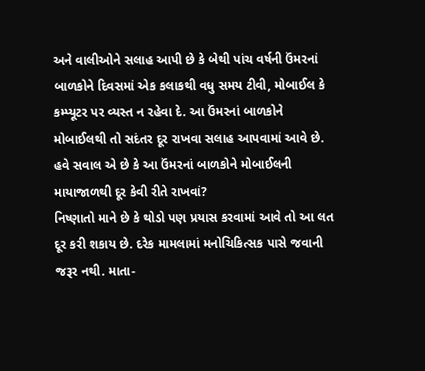અને વાલીઓને સલાહ આપી છે કે બેથી પાંચ વર્ષની ઉંમરનાં બાળકોને દિવસમાં એક કલાકથી વધુ સમય ટીવી, મોબાઈલ કે કમ્પ્યૂટર પર વ્યસ્ત ન રહેવા દે. આ ઉંમરનાં બાળકોને મોબાઈલથી તો સદંતર દૂર રાખવા સલાહ આપવામાં આવે છે.
હવે સવાલ એ છે કે આ ઉંમરનાં બાળકોને મોબાઈલની માયાજાળથી દૂર કેવી રીતે રાખવાં?
નિષ્ણાતો માને છે કે થોડો પણ પ્રયાસ કરવામાં આવે તો આ લત દૂર કરી શકાય છે. દરેક મામલામાં મનોચિકિત્સક પાસે જવાની જરૂર નથી. માતા-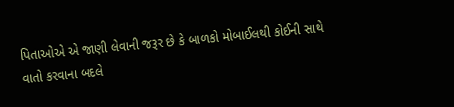પિતાઓએ એ જાણી લેવાની જરૂર છે કે બાળકો મોબાઈલથી કોઈની સાથે વાતો કરવાના બદલે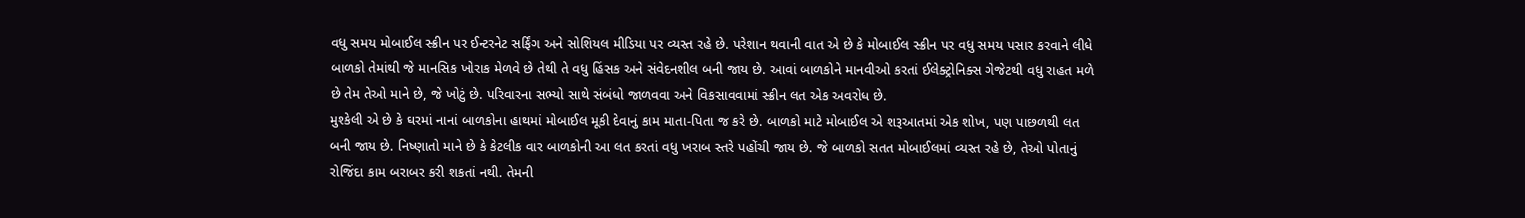વધુ સમય મોબાઈલ સ્ક્રીન પર ઈન્ટરનેટ સર્ફિંગ અને સોશિયલ મીડિયા પર વ્યસ્ત રહે છે. પરેશાન થવાની વાત એ છે કે મોબાઈલ સ્ક્રીન પર વધુ સમય પસાર કરવાને લીધે બાળકો તેમાંથી જે માનસિક ખોરાક મેળવે છે તેથી તે વધુ હિંસક અને સંવેદનશીલ બની જાય છે. આવાં બાળકોને માનવીઓ કરતાં ઈલેક્ટ્રોનિક્સ ગેજેટથી વધુ રાહત મળે છે તેમ તેઓ માને છે, જે ખોટું છે. પરિવારના સભ્યો સાથે સંબંધો જાળવવા અને વિકસાવવામાં સ્ક્રીન લત એક અવરોધ છે.
મુશ્કેલી એ છે કે ઘરમાં નાનાં બાળકોના હાથમાં મોબાઈલ મૂકી દેવાનું કામ માતા-પિતા જ કરે છે. બાળકો માટે મોબાઈલ એ શરૂઆતમાં એક શોખ, પણ પાછળથી લત બની જાય છે. નિષ્ણાતો માને છે કે કેટલીક વાર બાળકોની આ લત કરતાં વધુ ખરાબ સ્તરે પહોંચી જાય છે. જે બાળકો સતત મોબાઈલમાં વ્યસ્ત રહે છે, તેઓ પોતાનું રોજિંદા કામ બરાબર કરી શકતાં નથી. તેમની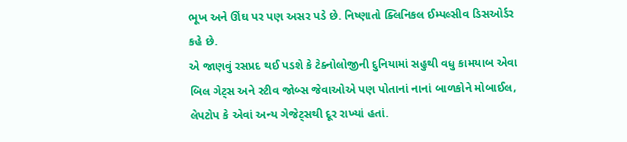ભૂખ અને ઊંઘ પર પણ અસર પડે છે. નિષ્ણાતો ક્લિનિકલ ઈમ્પલ્સીવ ડિસઓર્ડર કહે છે.
એ જાણવું રસપ્રદ થઈ પડશે કે ટેક્નોલોજીની દુનિયામાં સહુથી વધુ કામયાબ એવા બિલ ગેટ્સ અને સ્ટીવ જોબ્સ જેવાઓએ પણ પોતાનાં નાનાં બાળકોને મોબાઈલ, લેપટોપ કે એવાં અન્ય ગેજેટ્સથી દૂર રાખ્યાં હતાં.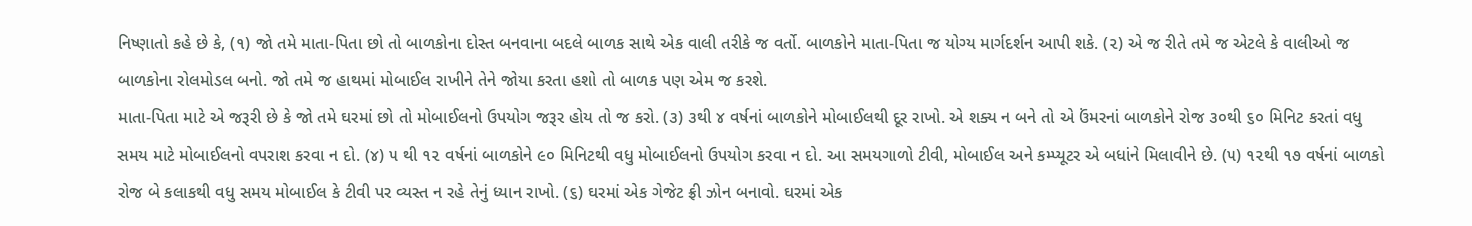નિષ્ણાતો કહે છે કે, (૧) જો તમે માતા-પિતા છો તો બાળકોના દોસ્ત બનવાના બદલે બાળક સાથે એક વાલી તરીકે જ વર્તો. બાળકોને માતા-પિતા જ યોગ્ય માર્ગદર્શન આપી શકે. (૨) એ જ રીતે તમે જ એટલે કે વાલીઓ જ બાળકોના રોલમોડલ બનો. જો તમે જ હાથમાં મોબાઈલ રાખીને તેને જોયા કરતા હશો તો બાળક પણ એમ જ કરશે.
માતા-પિતા માટે એ જરૂરી છે કે જો તમે ઘરમાં છો તો મોબાઈલનો ઉપયોગ જરૂર હોય તો જ કરો. (૩) ૩થી ૪ વર્ષનાં બાળકોને મોબાઈલથી દૂર રાખો. એ શક્ય ન બને તો એ ઉંમરનાં બાળકોને રોજ ૩૦થી ૬૦ મિનિટ કરતાં વધુ સમય માટે મોબાઈલનો વપરાશ કરવા ન દો. (૪) ૫ થી ૧૨ વર્ષનાં બાળકોને ૯૦ મિનિટથી વધુ મોબાઈલનો ઉપયોગ કરવા ન દો. આ સમયગાળો ટીવી, મોબાઈલ અને કમ્પ્યૂટર એ બધાંને મિલાવીને છે. (૫) ૧૨થી ૧૭ વર્ષનાં બાળકો રોજ બે કલાકથી વધુ સમય મોબાઈલ કે ટીવી પર વ્યસ્ત ન રહે તેનું ધ્યાન રાખો. (૬) ઘરમાં એક ગેજેટ ફ્રી ઝોન બનાવો. ઘરમાં એક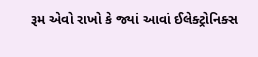રૂમ એવો રાખો કે જ્યાં આવાં ઈલેક્ટ્રોનિક્સ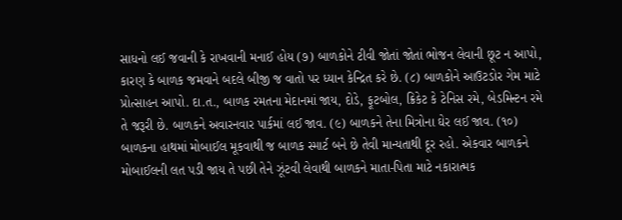સાધનો લઈ જવાની કે રાખવાની મનાઈ હોય (૭) બાળકોને ટીવી જોતાં જોતાં ભોજન લેવાની છૂટ ન આપો, કારણ કે બાળક જમવાને બદલે બીજી જ વાતો પર ધ્યાન કેન્દ્રિત કરે છે. (૮) બાળકોને આઉટડોર ગેમ માટે પ્રોત્સાહન આપો. દા.ત., બાળક રમતના મેદાનમાં જાય, દોડે, ફૂટબોલ, ક્રિકેટ કે ટેનિસ રમે, બેડમિન્ટન રમે તે જરૂરી છે. બાળકને અવારનવાર પાર્કમાં લઈ જાવ. (૯) બાળકને તેના મિત્રોના ઘેર લઈ જાવ. (૧૦) બાળકના હાથમાં મોબાઈલ મૂકવાથી જ બાળક સ્માર્ટ બને છે તેવી માન્યતાથી દૂર રહો. એકવાર બાળકને મોબાઈલની લત પડી જાય તે પછી તેને ઝૂંટવી લેવાથી બાળકને માતા-પિતા માટે નકારાત્મક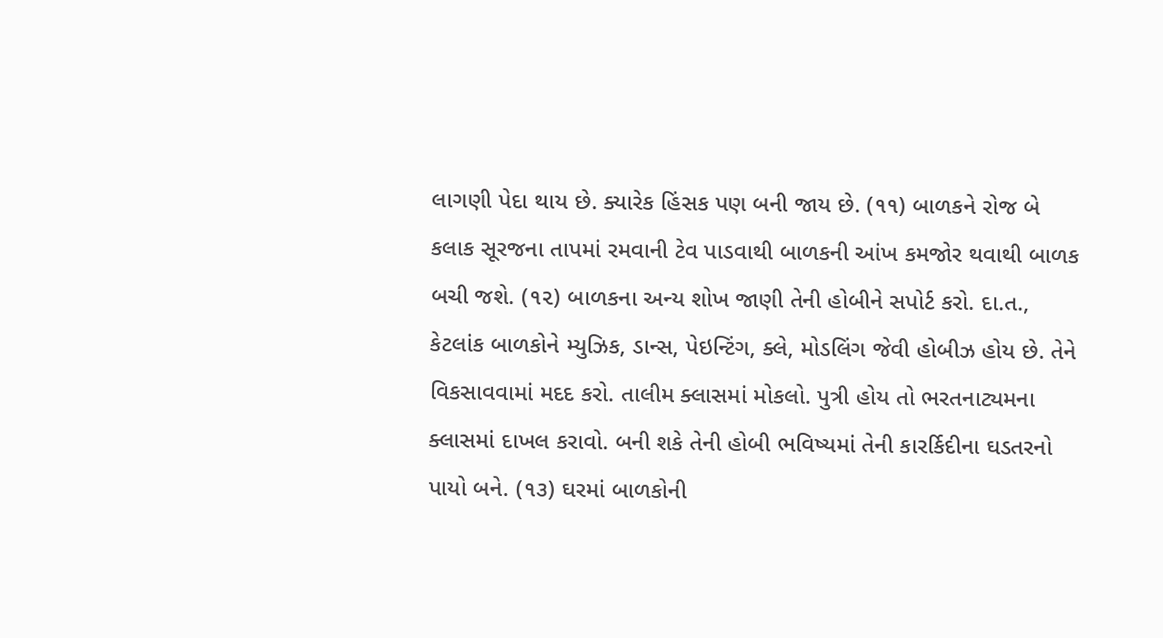લાગણી પેદા થાય છે. ક્યારેક હિંસક પણ બની જાય છે. (૧૧) બાળકને રોજ બે કલાક સૂરજના તાપમાં રમવાની ટેવ પાડવાથી બાળકની આંખ કમજોર થવાથી બાળક બચી જશે. (૧૨) બાળકના અન્ય શોખ જાણી તેની હોબીને સપોર્ટ કરો. દા.ત., કેટલાંક બાળકોને મ્યુઝિક, ડાન્સ, પેઇન્ટિંગ, ક્લે, મોડલિંગ જેવી હોબીઝ હોય છે. તેને વિકસાવવામાં મદદ કરો. તાલીમ ક્લાસમાં મોકલો. પુત્રી હોય તો ભરતનાટ્યમના ક્લાસમાં દાખલ કરાવો. બની શકે તેની હોબી ભવિષ્યમાં તેની કારર્કિદીના ઘડતરનો પાયો બને. (૧૩) ઘરમાં બાળકોની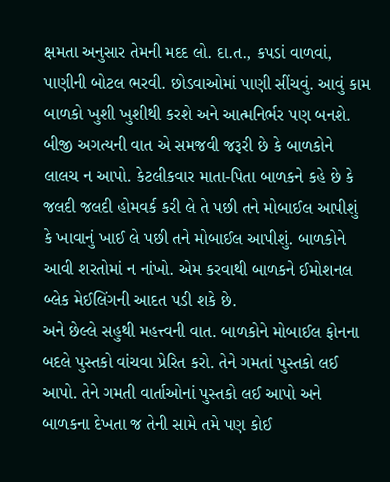ક્ષમતા અનુસાર તેમની મદદ લો. દા.ત., કપડાં વાળવાં, પાણીની બોટલ ભરવી. છોડવાઓમાં પાણી સીંચવું. આવું કામ બાળકો ખુશી ખુશીથી કરશે અને આત્મનિર્ભર પણ બનશે.
બીજી અગત્યની વાત એ સમજવી જરૂરી છે કે બાળકોને લાલચ ન આપો. કેટલીકવાર માતા-પિતા બાળકને કહે છે કે જલદી જલદી હોમવર્ક કરી લે તે પછી તને મોબાઈલ આપીશું કે ખાવાનું ખાઈ લે પછી તને મોબાઈલ આપીશું. બાળકોને આવી શરતોમાં ન નાંખો. એમ કરવાથી બાળકને ઈમોશનલ બ્લેક મેઈલિંગની આદત પડી શકે છે.
અને છેલ્લે સહુથી મહત્ત્વની વાત. બાળકોને મોબાઈલ ફોનના બદલે પુસ્તકો વાંચવા પ્રેરિત કરો. તેને ગમતાં પુસ્તકો લઈ આપો. તેને ગમતી વાર્તાઓનાં પુસ્તકો લઈ આપો અને બાળકના દેખતા જ તેની સામે તમે પણ કોઈ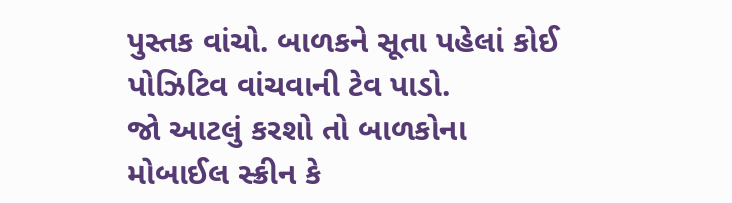પુસ્તક વાંચો. બાળકને સૂતા પહેલાં કોઈ પોઝિટિવ વાંચવાની ટેવ પાડો.
જો આટલું કરશો તો બાળકોના મોબાઈલ સ્ક્રીન કે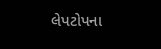લેપટોપના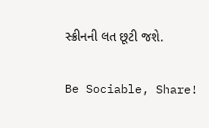સ્ક્રીનની લત છૂટી જશે.

Be Sociable, Share!